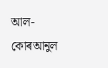আল-কোৰআনুল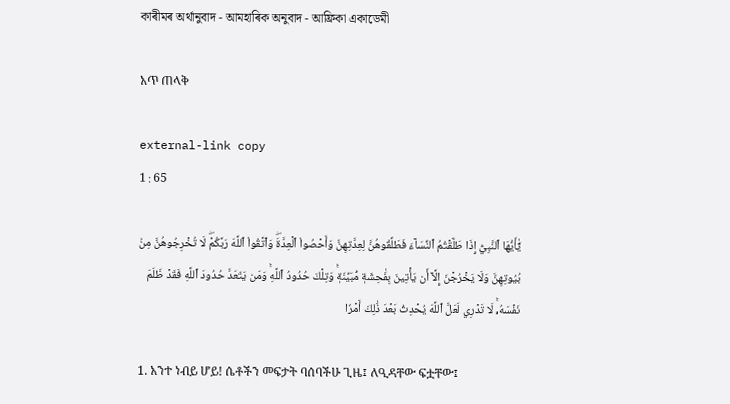কাৰীমৰ অৰ্থানুবাদ - আমহাৰিক অনুবাদ - আফ্ৰিকা একাডেমী

አጥ ጠላቅ

external-link copy
1 : 65

يَٰٓأَيُّهَا ٱلنَّبِيُّ إِذَا طَلَّقۡتُمُ ٱلنِّسَآءَ فَطَلِّقُوهُنَّ لِعِدَّتِهِنَّ وَأَحۡصُواْ ٱلۡعِدَّةَۖ وَٱتَّقُواْ ٱللَّهَ رَبَّكُمۡۖ لَا تُخۡرِجُوهُنَّ مِنۢ بُيُوتِهِنَّ وَلَا يَخۡرُجۡنَ إِلَّآ أَن يَأۡتِينَ بِفَٰحِشَةٖ مُّبَيِّنَةٖۚ وَتِلۡكَ حُدُودُ ٱللَّهِۚ وَمَن يَتَعَدَّ حُدُودَ ٱللَّهِ فَقَدۡ ظَلَمَ نَفۡسَهُۥۚ لَا تَدۡرِي لَعَلَّ ٱللَّهَ يُحۡدِثُ بَعۡدَ ذَٰلِكَ أَمۡرٗا

1. አንተ ነብይ ሆይ! ሴቶችን መፍታት ባሰባችሁ ጊዜ፤ ለዒዳቸው ፍቷቸው፤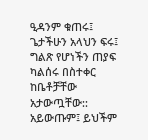ዒዳንም ቁጠሩ፤ ጌታችሁን አላህን ፍሩ፤ ግልጽ የሆነችን ጠያፍ ካልሰሩ በስተቀር ከቤቶቻቸው አታውጧቸው:: አይውጡም፤ ይህችም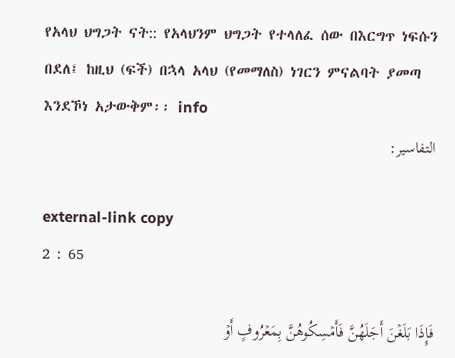የአላህ ህግጋት ናት:: የአላህንም ህግጋት የተላለፈ ሰው በእርግጥ ነፍሱን በደለ፤ ከዚህ (ፍች) በኋላ አላህ (የመማለስ) ነገርን ምናልባት ያመጣ እንደኾነ አታውቅም፡፡ info
التفاسير:

external-link copy
2 : 65

فَإِذَا بَلَغۡنَ أَجَلَهُنَّ فَأَمۡسِكُوهُنَّ بِمَعۡرُوفٍ أَوۡ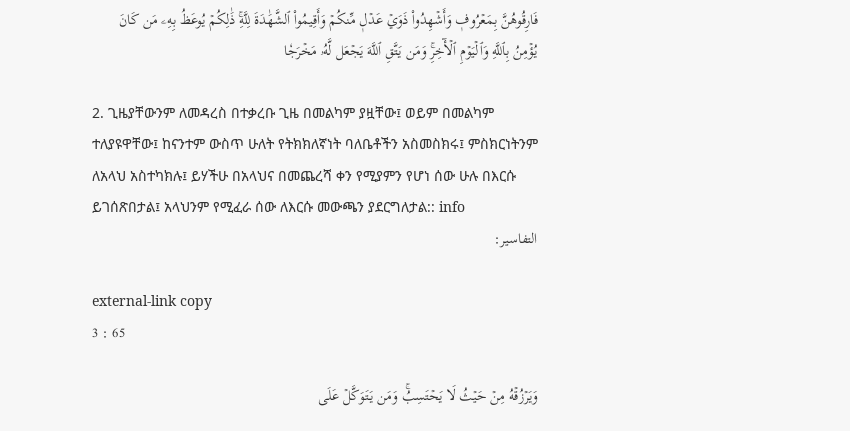فَارِقُوهُنَّ بِمَعۡرُوفٖ وَأَشۡهِدُواْ ذَوَيۡ عَدۡلٖ مِّنكُمۡ وَأَقِيمُواْ ٱلشَّهَٰدَةَ لِلَّهِۚ ذَٰلِكُمۡ يُوعَظُ بِهِۦ مَن كَانَ يُؤۡمِنُ بِٱللَّهِ وَٱلۡيَوۡمِ ٱلۡأٓخِرِۚ وَمَن يَتَّقِ ٱللَّهَ يَجۡعَل لَّهُۥ مَخۡرَجٗا

2. ጊዜያቸውንም ለመዳረስ በተቃረቡ ጊዜ በመልካም ያዟቸው፤ ወይም በመልካም ተለያዩዋቸው፤ ከናንተም ውስጥ ሁለት የትክክለኛነት ባለቤቶችን አስመስክሩ፤ ምስክርነትንም ለአላህ አስተካክሉ፤ ይሃችሁ በአላህና በመጨረሻ ቀን የሚያምን የሆነ ሰው ሁሉ በእርሱ ይገሰጽበታል፤ አላህንም የሚፈራ ሰው ለእርሱ መውጫን ያደርግለታል:: info
التفاسير:

external-link copy
3 : 65

وَيَرۡزُقۡهُ مِنۡ حَيۡثُ لَا يَحۡتَسِبُۚ وَمَن يَتَوَكَّلۡ عَلَى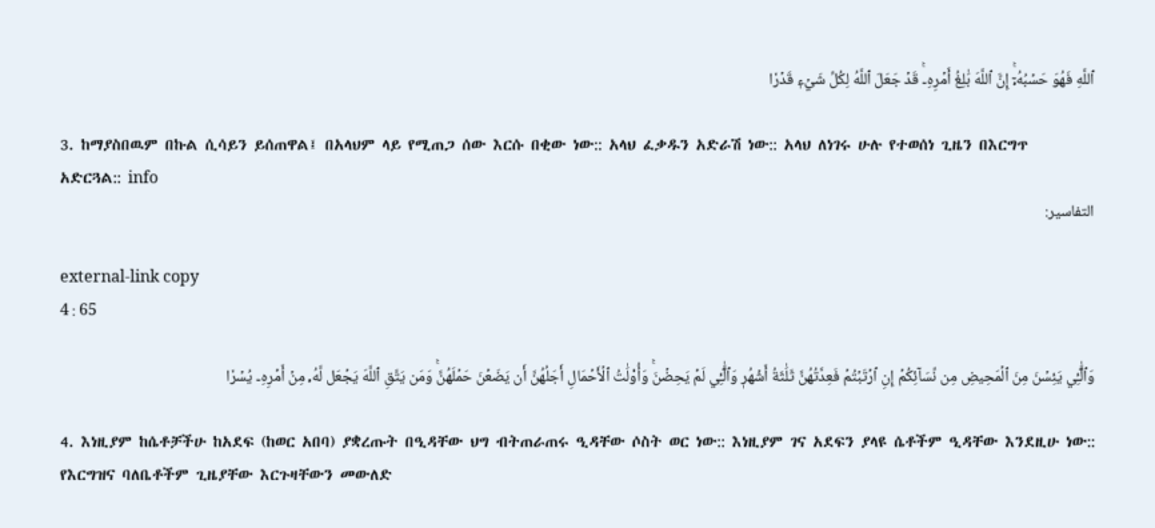ٱللَّهِ فَهُوَ حَسۡبُهُۥٓۚ إِنَّ ٱللَّهَ بَٰلِغُ أَمۡرِهِۦۚ قَدۡ جَعَلَ ٱللَّهُ لِكُلِّ شَيۡءٖ قَدۡرٗا

3. ከማያስበዉም በኩል ሲሳይን ይሰጠዋል፤ በአላህም ላይ የሚጠጋ ሰው እርሱ በቂው ነው:: አላህ ፈቃዱን አድራሽ ነው:: አላህ ለነገሩ ሁሉ የተወሰነ ጊዜን በእርግጥ አድርጓል:: info
التفاسير:

external-link copy
4 : 65

وَٱلَّٰٓـِٔي يَئِسۡنَ مِنَ ٱلۡمَحِيضِ مِن نِّسَآئِكُمۡ إِنِ ٱرۡتَبۡتُمۡ فَعِدَّتُهُنَّ ثَلَٰثَةُ أَشۡهُرٖ وَٱلَّٰٓـِٔي لَمۡ يَحِضۡنَۚ وَأُوْلَٰتُ ٱلۡأَحۡمَالِ أَجَلُهُنَّ أَن يَضَعۡنَ حَمۡلَهُنَّۚ وَمَن يَتَّقِ ٱللَّهَ يَجۡعَل لَّهُۥ مِنۡ أَمۡرِهِۦ يُسۡرٗا

4. እነዚያም ከሴቶቻችሁ ከአደፍ (ከወር አበባ) ያቋረጡት በዒዳቸው ህግ ብትጠራጠሩ ዒዳቸው ሶስት ወር ነው:: እነዚያም ገና አደፍን ያላዩ ሴቶችም ዒዳቸው እንደዚሁ ነው:: የእርግዝና ባለቤቶችም ጊዜያቸው እርጉዛቸውን መውለድ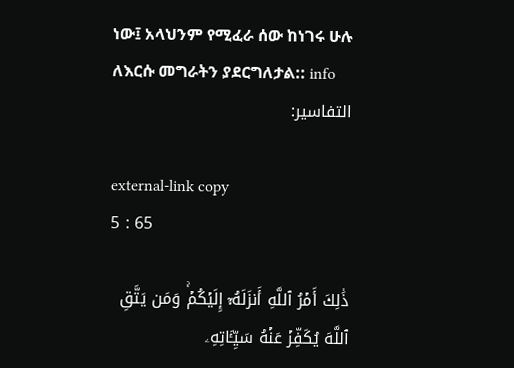ነው፤ አላህንም የሚፈራ ሰው ከነገሩ ሁሉ ለእርሱ መግራትን ያደርግለታል:: info
التفاسير:

external-link copy
5 : 65

ذَٰلِكَ أَمۡرُ ٱللَّهِ أَنزَلَهُۥٓ إِلَيۡكُمۡۚ وَمَن يَتَّقِ ٱللَّهَ يُكَفِّرۡ عَنۡهُ سَيِّـَٔاتِهِۦ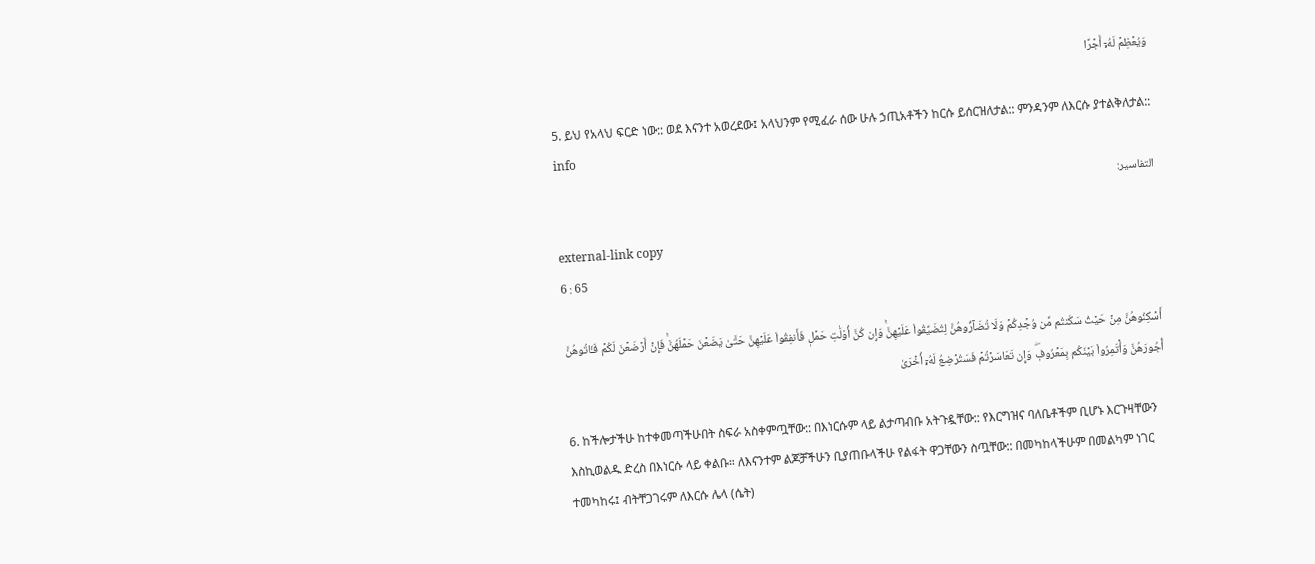وَيُعۡظِمۡ لَهُۥٓ أَجۡرًا

5. ይህ የአላህ ፍርድ ነው:: ወደ እናንተ አወረደው፤ አላህንም የሚፈራ ሰው ሁሉ ኃጢአቶችን ከርሱ ይሰርዝለታል:: ምንዳንም ለእርሱ ያተልቅለታል:: info
التفاسير:

external-link copy
6 : 65

أَسۡكِنُوهُنَّ مِنۡ حَيۡثُ سَكَنتُم مِّن وُجۡدِكُمۡ وَلَا تُضَآرُّوهُنَّ لِتُضَيِّقُواْ عَلَيۡهِنَّۚ وَإِن كُنَّ أُوْلَٰتِ حَمۡلٖ فَأَنفِقُواْ عَلَيۡهِنَّ حَتَّىٰ يَضَعۡنَ حَمۡلَهُنَّۚ فَإِنۡ أَرۡضَعۡنَ لَكُمۡ فَـَٔاتُوهُنَّ أُجُورَهُنَّ وَأۡتَمِرُواْ بَيۡنَكُم بِمَعۡرُوفٖۖ وَإِن تَعَاسَرۡتُمۡ فَسَتُرۡضِعُ لَهُۥٓ أُخۡرَىٰ

6. ከችሎታችሁ ከተቀመጣችሁበት ስፍራ አስቀምጧቸው:: በእነርሱም ላይ ልታጣብቡ አትጉዷቸው:: የእርግዝና ባለቤቶችም ቢሆኑ እርጉዛቸውን እስኪወልዱ ድረስ በእነርሱ ላይ ቀልቡ። ለእናንተም ልጆቻችሁን ቢያጠቡላችሁ የልፋት ዋጋቸውን ስጧቸው:: በመካከላችሁም በመልካም ነገር ተመካከሩ፤ ብትቸጋገሩም ለእርሱ ሌላ (ሴት)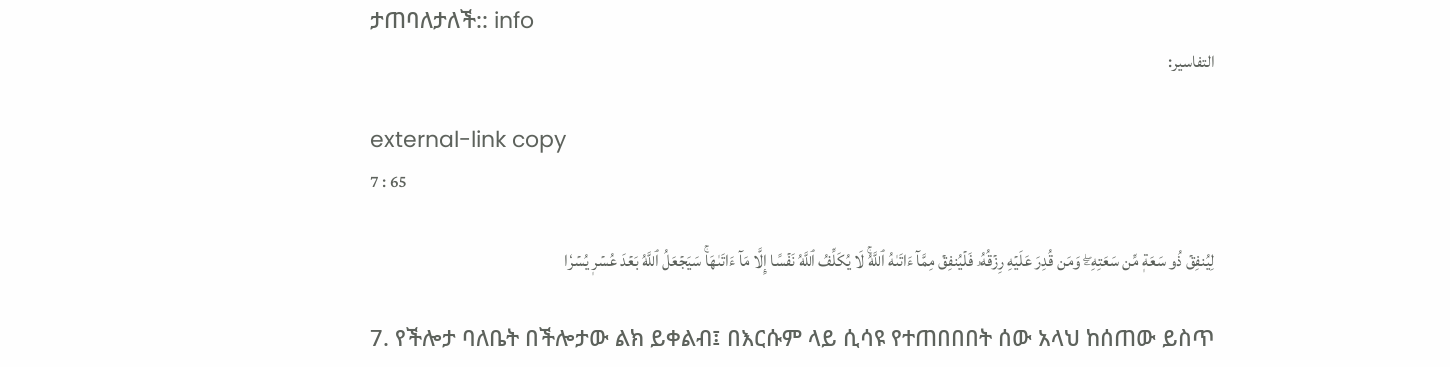ታጠባለታለች:: info
التفاسير:

external-link copy
7 : 65

لِيُنفِقۡ ذُو سَعَةٖ مِّن سَعَتِهِۦۖ وَمَن قُدِرَ عَلَيۡهِ رِزۡقُهُۥ فَلۡيُنفِقۡ مِمَّآ ءَاتَىٰهُ ٱللَّهُۚ لَا يُكَلِّفُ ٱللَّهُ نَفۡسًا إِلَّا مَآ ءَاتَىٰهَاۚ سَيَجۡعَلُ ٱللَّهُ بَعۡدَ عُسۡرٖ يُسۡرٗا

7. የችሎታ ባለቤት በችሎታው ልክ ይቀልብ፤ በእርሱም ላይ ሲሳዩ የተጠበበበት ሰው አላህ ከሰጠው ይስጥ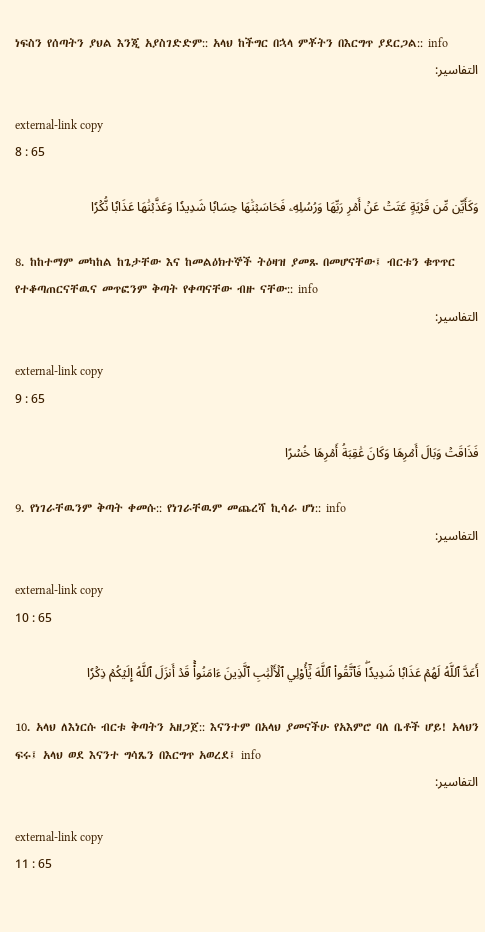ነፍስን የሰጣትን ያህል እንጂ አያስገድድም:: አላህ ከችግር በኋላ ምቾትን በእርግጥ ያደርጋል:: info
التفاسير:

external-link copy
8 : 65

وَكَأَيِّن مِّن قَرۡيَةٍ عَتَتۡ عَنۡ أَمۡرِ رَبِّهَا وَرُسُلِهِۦ فَحَاسَبۡنَٰهَا حِسَابٗا شَدِيدٗا وَعَذَّبۡنَٰهَا عَذَابٗا نُّكۡرٗا

8. ከከተማም መካከል ከጌታቸው እና ከመልዕክተኞች ትዕዛዝ ያመጹ በመሆናቸው፤ ብርቱን ቁጥጥር የተቆጣጠርናቸዉና መጥፎንም ቅጣት የቀጣናቸው ብዙ ናቸው:: info
التفاسير:

external-link copy
9 : 65

فَذَاقَتۡ وَبَالَ أَمۡرِهَا وَكَانَ عَٰقِبَةُ أَمۡرِهَا خُسۡرًا

9. የነገራቸዉንም ቅጣት ቀመሱ:: የነገራቸዉም መጨረሻ ኪሳራ ሆነ:: info
التفاسير:

external-link copy
10 : 65

أَعَدَّ ٱللَّهُ لَهُمۡ عَذَابٗا شَدِيدٗاۖ فَٱتَّقُواْ ٱللَّهَ يَٰٓأُوْلِي ٱلۡأَلۡبَٰبِ ٱلَّذِينَ ءَامَنُواْۚ قَدۡ أَنزَلَ ٱللَّهُ إِلَيۡكُمۡ ذِكۡرٗا

10. አላህ ለእነርሱ ብርቱ ቅጣትን አዘጋጀ:: እናንተም በአላህ ያመናችሁ የአእምሮ ባለ ቤቶች ሆይ! አላህን ፍሩ፤ አላህ ወደ እናንተ ግሳጼን በእርግጥ አወረደ፤ info
التفاسير:

external-link copy
11 : 65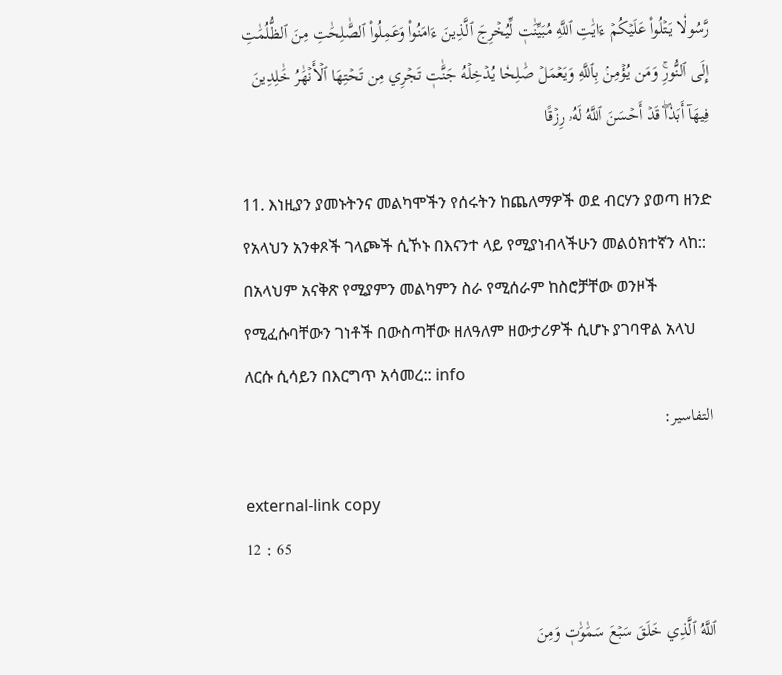رَّسُولٗا يَتۡلُواْ عَلَيۡكُمۡ ءَايَٰتِ ٱللَّهِ مُبَيِّنَٰتٖ لِّيُخۡرِجَ ٱلَّذِينَ ءَامَنُواْ وَعَمِلُواْ ٱلصَّٰلِحَٰتِ مِنَ ٱلظُّلُمَٰتِ إِلَى ٱلنُّورِۚ وَمَن يُؤۡمِنۢ بِٱللَّهِ وَيَعۡمَلۡ صَٰلِحٗا يُدۡخِلۡهُ جَنَّٰتٖ تَجۡرِي مِن تَحۡتِهَا ٱلۡأَنۡهَٰرُ خَٰلِدِينَ فِيهَآ أَبَدٗاۖ قَدۡ أَحۡسَنَ ٱللَّهُ لَهُۥ رِزۡقًا

11. እነዚያን ያመኑትንና መልካሞችን የሰሩትን ከጨለማዎች ወደ ብርሃን ያወጣ ዘንድ የአላህን አንቀጾች ገላጮች ሲኾኑ በእናንተ ላይ የሚያነብላችሁን መልዕክተኛን ላከ:: በአላህም አናቅጽ የሚያምን መልካምን ስራ የሚሰራም ከስሮቻቸው ወንዞች የሚፈሱባቸውን ገነቶች በውስጣቸው ዘለዓለም ዘውታሪዎች ሲሆኑ ያገባዋል አላህ ለርሱ ሲሳይን በእርግጥ አሳመረ:: info
التفاسير:

external-link copy
12 : 65

ٱللَّهُ ٱلَّذِي خَلَقَ سَبۡعَ سَمَٰوَٰتٖ وَمِنَ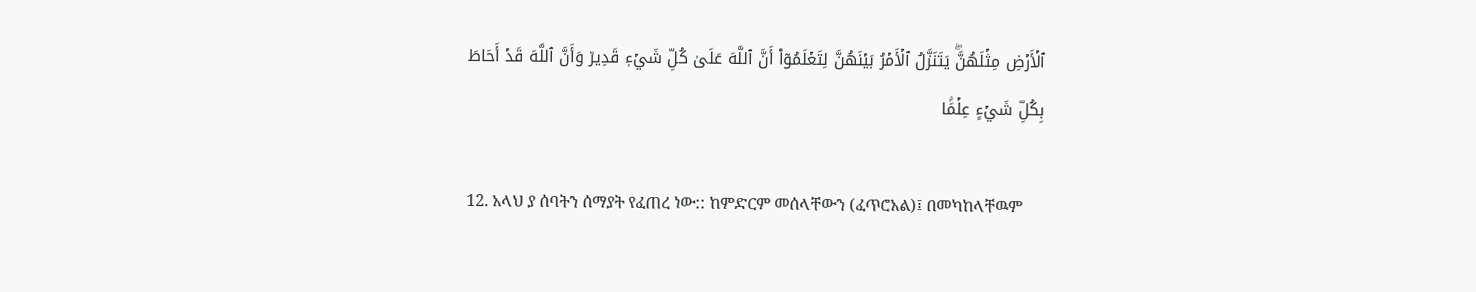ٱلۡأَرۡضِ مِثۡلَهُنَّۖ يَتَنَزَّلُ ٱلۡأَمۡرُ بَيۡنَهُنَّ لِتَعۡلَمُوٓاْ أَنَّ ٱللَّهَ عَلَىٰ كُلِّ شَيۡءٖ قَدِيرٞ وَأَنَّ ٱللَّهَ قَدۡ أَحَاطَ بِكُلِّ شَيۡءٍ عِلۡمَۢا

12. አላህ ያ ሰባትን ሰማያት የፈጠረ ነው:: ከምድርም መሰላቸውን (ፈጥሮአል)፤ በመካከላቸዉም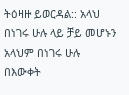ትዕዛዙ ይወርዳል:: አላህ በነገሩ ሁሉ ላይ ቻይ መሆኑን አላህም በነገሩ ሁሉ በእውቀት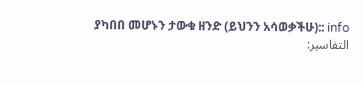ያካበበ መሆኑን ታውቁ ዘንድ (ይህንን አሳወቃችሁ):: info
التفاسير: